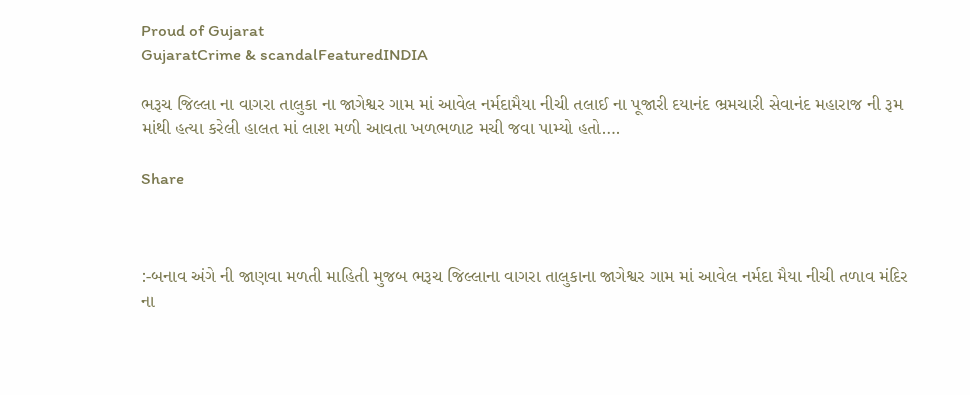Proud of Gujarat
GujaratCrime & scandalFeaturedINDIA

ભરૂચ જિલ્લા ના વાગરા તાલુકા ના જાગેશ્વર ગામ માં આવેલ નર્મદામૈયા નીચી તલાઈ ના પૂજારી દયાનંદ ભ્રમચારી સેવાનંદ મહારાજ ની રૂમ માંથી હત્યા કરેલી હાલત માં લાશ મળી આવતા ખળભળાટ મચી જવા પામ્યો હતો….

Share



:-બનાવ અંગે ની જાણવા મળતી માહિતી મુજબ ભરૂચ જિલ્લાના વાગરા તાલુકાના જાગેશ્વર ગામ માં આવેલ નર્મદા મૈયા નીચી તળાવ મંદિર ના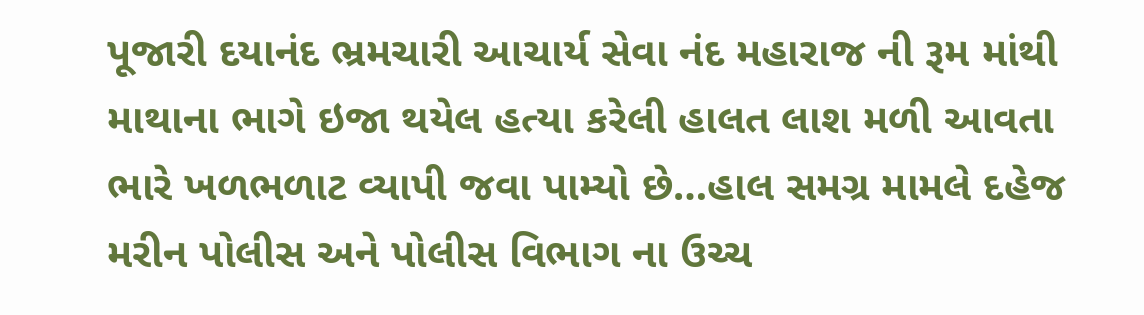પૂજારી દયાનંદ ભ્રમચારી આચાર્ય સેવા નંદ મહારાજ ની રૂમ માંથી માથાના ભાગે ઇજા થયેલ હત્યા કરેલી હાલત લાશ મળી આવતા ભારે ખળભળાટ વ્યાપી જવા પામ્યો છે…હાલ સમગ્ર મામલે દહેજ મરીન પોલીસ અને પોલીસ વિભાગ ના ઉચ્ચ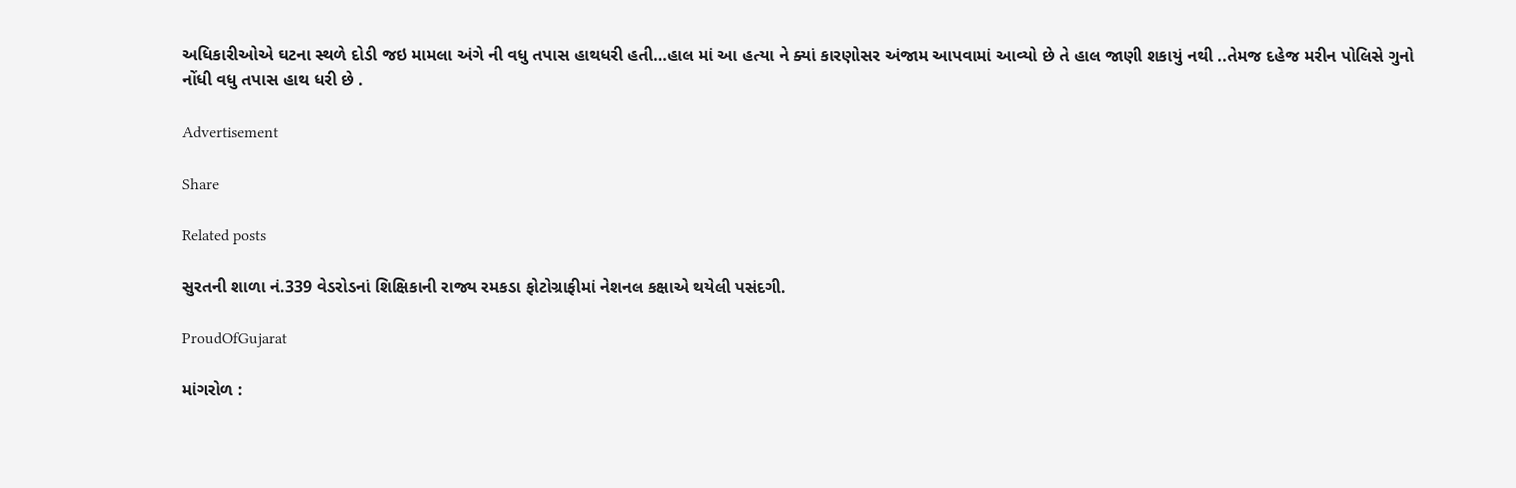અધિકારીઓએ ઘટના સ્થળે દોડી જઇ મામલા અંગે ની વધુ તપાસ હાથધરી હતી…હાલ માં આ હત્યા ને ક્યાં કારણોસર અંજામ આપવામાં આવ્યો છે તે હાલ જાણી શકાયું નથી ..તેમજ દહેજ મરીન પોલિસે ગુનો નોંધી વધુ તપાસ હાથ ધરી છે .

Advertisement

Share

Related posts

સુરતની શાળા નં.339 વેડરોડનાં શિક્ષિકાની રાજ્ય રમકડા ફોટોગ્રાફીમાં નેશનલ કક્ષાએ થયેલી પસંદગી.

ProudOfGujarat

માંગરોળ :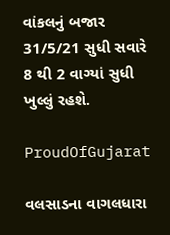વાંકલનું બજાર 31/5/21 સુધી સવારે 8 થી 2 વાગ્યાં સુધી ખુલ્લું રહશે.

ProudOfGujarat

વલસાડના વાગલધારા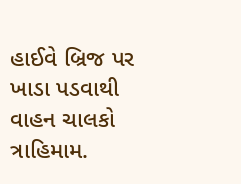હાઈવે બ્રિજ પર ખાડા પડવાથી વાહન ચાલકો ત્રાહિમામ.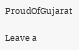ProudOfGujarat

Leave a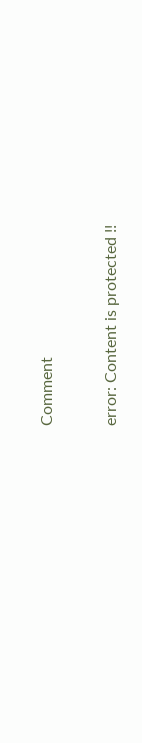Comment

error: Content is protected !!